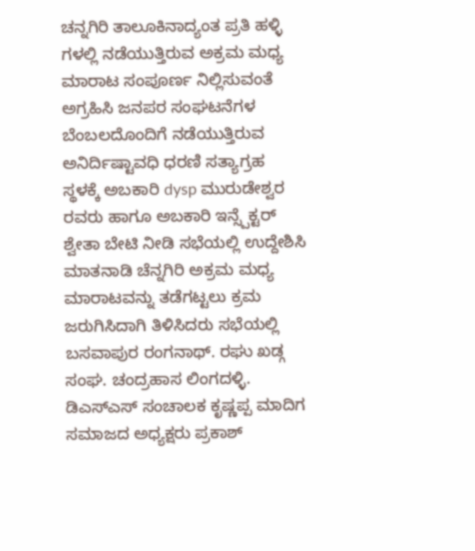ಚನ್ನಗಿರಿ ತಾಲೂಕಿನಾದ್ಯಂತ ಪ್ರತಿ ಹಳ್ಳಿ ಗಳಲ್ಲಿ ನಡೆಯುತ್ತಿರುವ ಅಕ್ರಮ ಮಧ್ಯ ಮಾರಾಟ ಸಂಪೂರ್ಣ ನಿಲ್ಲಿಸುವಂತೆ ಅಗ್ರಹಿಸಿ ಜನಪರ ಸಂಘಟನೆಗಳ ಬೆಂಬಲದೊಂದಿಗೆ ನಡೆಯುತ್ತಿರುವ ಅನಿರ್ದಿಷ್ಟಾವಧಿ ಧರಣಿ ಸತ್ಯಾಗ್ರಹ ಸ್ಥಳಕ್ಕೆ ಅಬಕಾರಿ dysp ಮುರುಡೇಶ್ವರ ರವರು ಹಾಗೂ ಅಬಕಾರಿ ಇನ್ಸ್ಪೆಕ್ಟರ್ ಶ್ವೇತಾ ಬೇಟಿ ನೀಡಿ ಸಭೆಯಲ್ಲಿ ಉದ್ದೇಶಿಸಿ ಮಾತನಾಡಿ ಚೆನ್ನಗಿರಿ ಅಕ್ರಮ ಮಧ್ಯ ಮಾರಾಟವನ್ನು ತಡೆಗಟ್ಟಲು ಕ್ರಮ ಜರುಗಿಸಿದಾಗಿ ತಿಳಿಸಿದರು ಸಭೆಯಲ್ಲಿ ಬಸವಾಪುರ ರಂಗನಾಥ್. ರಘು ಖಡ್ಗ ಸಂಘ. ಚಂದ್ರಹಾಸ ಲಿಂಗದಳ್ಳಿ. ಡಿಎಸ್ಎಸ್ ಸಂಚಾಲಕ ಕೃಷ್ಣಪ್ಪ ಮಾದಿಗ ಸಮಾಜದ ಅಧ್ಯಕ್ಷರು ಪ್ರಕಾಶ್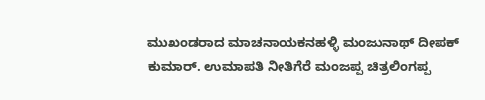ಮುಖಂಡರಾದ ಮಾಚನಾಯಕನಹಳ್ಳಿ ಮಂಜುನಾಥ್ ದೀಪಕ್ ಕುಮಾರ್. ಉಮಾಪತಿ ನೀತಿಗೆರೆ ಮಂಜಪ್ಪ ಚಿತ್ರಲಿಂಗಪ್ಪ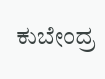ಕುಬೇಂದ್ರ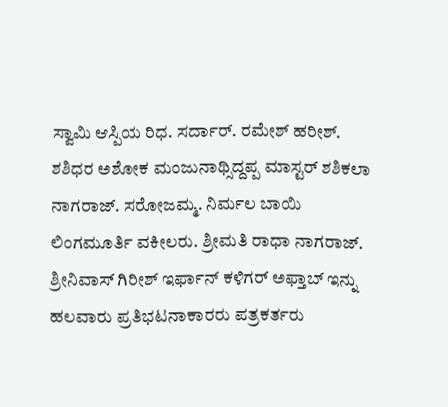ಸ್ವಾಮಿ ಆಸ್ಪಿಯ ರಿಧ. ಸರ್ದಾರ್. ರಮೇಶ್ ಹರೀಶ್. ಶಶಿಧರ ಅಶೋಕ ಮಂಜುನಾಥ್ಸಿದ್ದಪ್ಪ ಮಾಸ್ಟರ್ ಶಶಿಕಲಾ ನಾಗರಾಜ್. ಸರೋಜಮ್ಮ. ನಿರ್ಮಲ ಬಾಯಿ ಲಿಂಗಮೂರ್ತಿ ವಕೀಲರು. ಶ್ರೀಮತಿ ರಾಧಾ ನಾಗರಾಜ್. ಶ್ರೀನಿವಾಸ್ ಗಿರೀಶ್ ಇರ್ಫಾನ್ ಕಳಿಗರ್ ಅಫ್ತಾಬ್ ಇನ್ನು ಹಲವಾರು ಪ್ರತಿಭಟನಾಕಾರರು ಪತ್ರಕರ್ತರು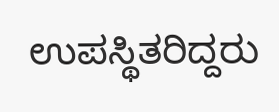ಉಪಸ್ಥಿತರಿದ್ದರು